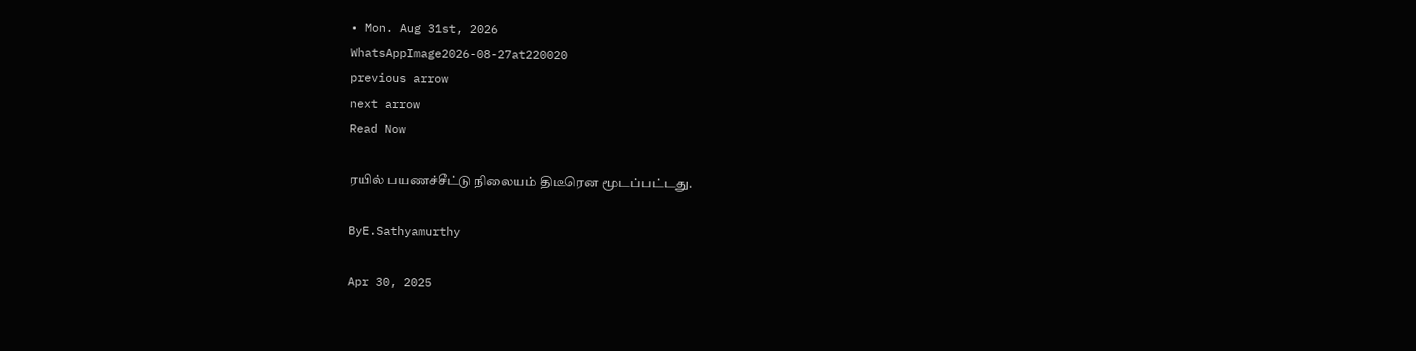• Mon. Aug 31st, 2026
WhatsAppImage2026-08-27at220020
previous arrow
next arrow
Read Now

ரயில் பயணச்சீட்டு நிலையம் திடீரென மூடப்பட்டது.

ByE.Sathyamurthy

Apr 30, 2025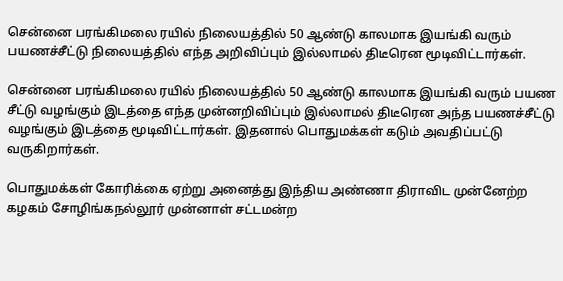சென்னை பரங்கிமலை ரயில் நிலையத்தில் 50 ஆண்டு காலமாக இயங்கி வரும் பயணச்சீட்டு நிலையத்தில் எந்த அறிவிப்பும் இல்லாமல் திடீரென மூடிவிட்டார்கள்.

சென்னை பரங்கிமலை ரயில் நிலையத்தில் 50 ஆண்டு காலமாக இயங்கி வரும் பயண சீட்டு வழங்கும் இடத்தை எந்த முன்னறிவிப்பும் இல்லாமல் திடீரென அந்த பயணச்சீட்டு வழங்கும் இடத்தை மூடிவிட்டார்கள். இதனால் பொதுமக்கள் கடும் அவதிப்பட்டு வருகிறார்கள்.

பொதுமக்கள் கோரிக்கை ஏற்று அனைத்து இந்திய அண்ணா திராவிட முன்னேற்ற கழகம் சோழிங்கநல்லூர் முன்னாள் சட்டமன்ற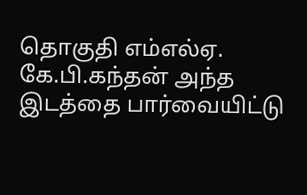தொகுதி எம்எல்ஏ. கே.பி.கந்தன் அந்த இடத்தை பார்வையிட்டு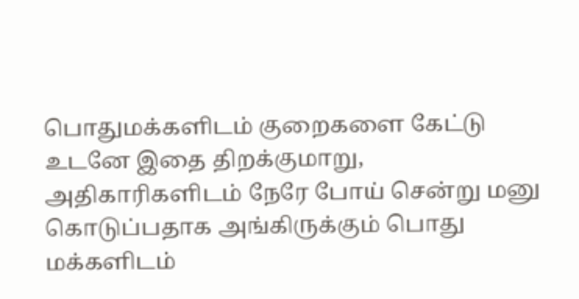பொதுமக்களிடம் குறைகளை கேட்டு உடனே இதை திறக்குமாறு, அதிகாரிகளிடம் நேரே போய் சென்று மனு கொடுப்பதாக அங்கிருக்கும் பொது மக்களிடம்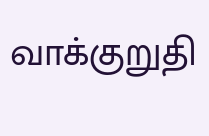வாக்குறுதி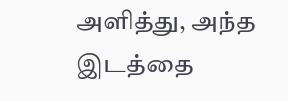அளித்து, அந்த இடத்தை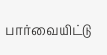பார்வையிட்டு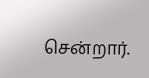சென்றார்.